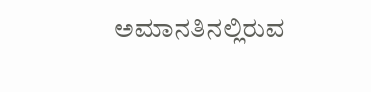ಅಮಾನತಿನಲ್ಲಿರುವ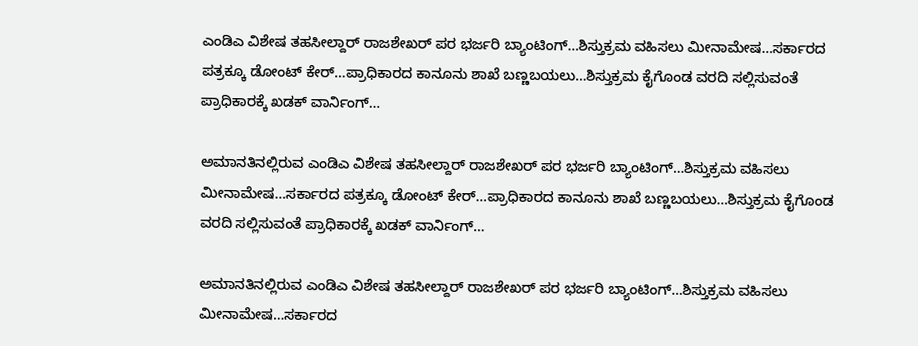ಎಂಡಿಎ ವಿಶೇಷ ತಹಸೀಲ್ದಾರ್ ರಾಜಶೇಖರ್ ಪರ ಭರ್ಜರಿ ಬ್ಯಾಂಟಿಂಗ್…ಶಿಸ್ತುಕ್ರಮ ವಹಿಸಲು ಮೀನಾಮೇಷ…ಸರ್ಕಾರದ ಪತ್ರಕ್ಕೂ ಡೋಂಟ್ ಕೇರ್…ಪ್ರಾಧಿಕಾರದ ಕಾನೂನು ಶಾಖೆ ಬಣ್ಣಬಯಲು…ಶಿಸ್ತುಕ್ರಮ ಕೈಗೊಂಡ ವರದಿ ಸಲ್ಲಿಸುವಂತೆ ಪ್ರಾಧಿಕಾರಕ್ಕೆ ಖಡಕ್ ವಾರ್ನಿಂಗ್…

ಅಮಾನತಿನಲ್ಲಿರುವ ಎಂಡಿಎ ವಿಶೇಷ ತಹಸೀಲ್ದಾರ್ ರಾಜಶೇಖರ್ ಪರ ಭರ್ಜರಿ ಬ್ಯಾಂಟಿಂಗ್…ಶಿಸ್ತುಕ್ರಮ ವಹಿಸಲು ಮೀನಾಮೇಷ…ಸರ್ಕಾರದ ಪತ್ರಕ್ಕೂ ಡೋಂಟ್ ಕೇರ್…ಪ್ರಾಧಿಕಾರದ ಕಾನೂನು ಶಾಖೆ ಬಣ್ಣಬಯಲು…ಶಿಸ್ತುಕ್ರಮ ಕೈಗೊಂಡ ವರದಿ ಸಲ್ಲಿಸುವಂತೆ ಪ್ರಾಧಿಕಾರಕ್ಕೆ ಖಡಕ್ ವಾರ್ನಿಂಗ್…

ಅಮಾನತಿನಲ್ಲಿರುವ ಎಂಡಿಎ ವಿಶೇಷ ತಹಸೀಲ್ದಾರ್ ರಾಜಶೇಖರ್ ಪರ ಭರ್ಜರಿ ಬ್ಯಾಂಟಿಂಗ್…ಶಿಸ್ತುಕ್ರಮ ವಹಿಸಲು ಮೀನಾಮೇಷ…ಸರ್ಕಾರದ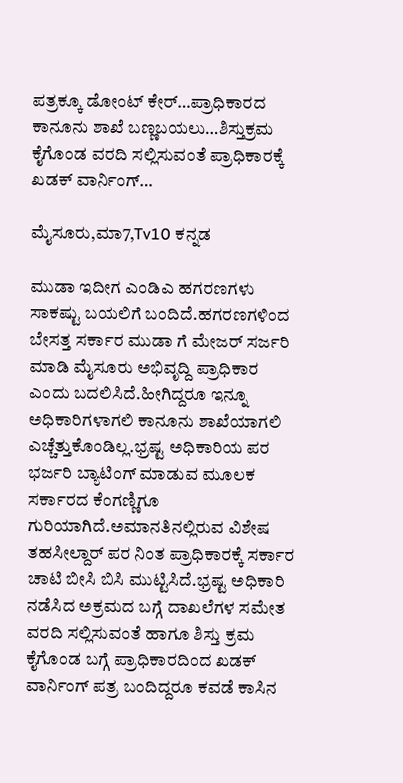ಪತ್ರಕ್ಕೂ ಡೋಂಟ್ ಕೇರ್…ಪ್ರಾಧಿಕಾರದ ಕಾನೂನು ಶಾಖೆ ಬಣ್ಣಬಯಲು…ಶಿಸ್ತುಕ್ರಮ ಕೈಗೊಂಡ ವರದಿ ಸಲ್ಲಿಸುವಂತೆ ಪ್ರಾಧಿಕಾರಕ್ಕೆ ಖಡಕ್ ವಾರ್ನಿಂಗ್…

ಮೈಸೂರು,ಮಾ7,Tv10 ಕನ್ನಡ

ಮುಡಾ ಇದೀಗ ಎಂಡಿಎ ಹಗರಣಗಳು ಸಾಕಷ್ಟು ಬಯಲಿಗೆ ಬಂದಿದೆ.ಹಗರಣಗಳಿಂದ ಬೇಸತ್ತ ಸರ್ಕಾರ ಮುಡಾ ಗೆ ಮೇಜರ್ ಸರ್ಜರಿ ಮಾಡಿ ಮೈಸೂರು ಅಭಿವೃದ್ದಿ ಪ್ರಾಧಿಕಾರ ಎಂದು ಬದಲಿಸಿದೆ.ಹೀಗಿದ್ದರೂ ಇನ್ನೂ ಅಧಿಕಾರಿಗಳಾಗಲಿ ಕಾನೂನು ಶಾಖೆಯಾಗಲಿ ಎಚ್ಚೆತ್ತುಕೊಂಡಿಲ್ಲ.ಭ್ರಷ್ಟ ಅಧಿಕಾರಿಯ ಪರ ಭರ್ಜರಿ ಬ್ಯಾಟಿಂಗ್ ಮಾಡುವ ಮೂಲಕ ಸರ್ಕಾರದ ಕೆಂಗಣ್ಣಿಗೂ ಗುರಿಯಾಗಿದೆ.ಅಮಾನತಿನಲ್ಲಿರುವ ವಿಶೇಷ ತಹಸೀಲ್ದಾರ್ ಪರ ನಿಂತ ಪ್ರಾಧಿಕಾರಕ್ಕೆ ಸರ್ಕಾರ ಚಾಟಿ ಬೀಸಿ ಬಿಸಿ ಮುಟ್ಟಿಸಿದೆ.ಭ್ರಷ್ಟ ಅಧಿಕಾರಿ ನಡೆಸಿದ ಅಕ್ರಮದ ಬಗ್ಗೆ ದಾಖಲೆಗಳ ಸಮೇತ ವರದಿ ಸಲ್ಲಿಸುವಂತೆ ಹಾಗೂ ಶಿಸ್ತು ಕ್ರಮ ಕೈಗೊಂಡ ಬಗ್ಗೆ ಪ್ರಾಧಿಕಾರದಿಂದ ಖಡಕ್ ವಾರ್ನಿಂಗ್ ಪತ್ರ ಬಂದಿದ್ದರೂ ಕವಡೆ ಕಾಸಿನ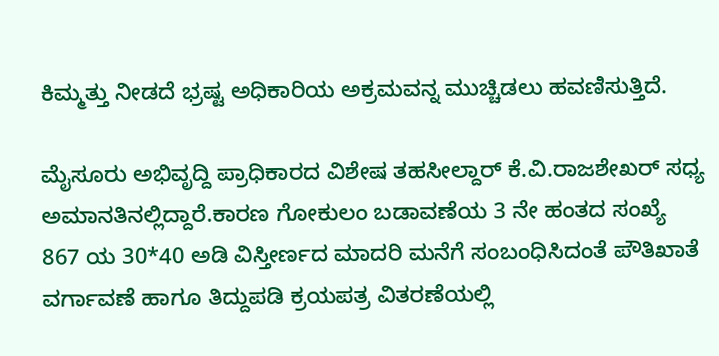ಕಿಮ್ಮತ್ತು ನೀಡದೆ ಭ್ರಷ್ಟ ಅಧಿಕಾರಿಯ ಅಕ್ರಮವನ್ನ ಮುಚ್ಚಿಡಲು ಹವಣಿಸುತ್ತಿದೆ.

ಮೈಸೂರು ಅಭಿವೃದ್ದಿ ಪ್ರಾಧಿಕಾರದ ವಿಶೇಷ ತಹಸೀಲ್ದಾರ್ ಕೆ.ವಿ.ರಾಜಶೇಖರ್ ಸಧ್ಯ ಅಮಾನತಿನಲ್ಲಿದ್ದಾರೆ.ಕಾರಣ ಗೋಕುಲಂ ಬಡಾವಣೆಯ 3 ನೇ ಹಂತದ ಸಂಖ್ಯೆ 867 ಯ 30*40 ಅಡಿ ವಿಸ್ತೀರ್ಣದ ಮಾದರಿ ಮನೆಗೆ ಸಂಬಂಧಿಸಿದಂತೆ ಪೌತಿಖಾತೆ ವರ್ಗಾವಣೆ ಹಾಗೂ ತಿದ್ದುಪಡಿ ಕ್ರಯಪತ್ರ ವಿತರಣೆಯಲ್ಲಿ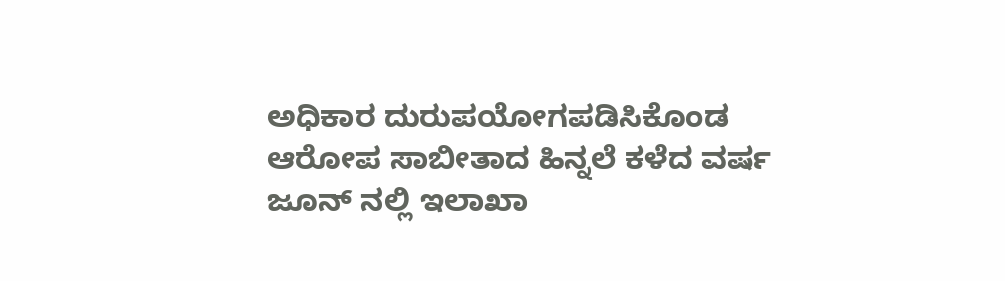ಅಧಿಕಾರ ದುರುಪಯೋಗಪಡಿಸಿಕೊಂಡ ಆರೋಪ ಸಾಬೀತಾದ ಹಿನ್ನಲೆ ಕಳೆದ ವರ್ಷ ಜೂನ್ ನಲ್ಲಿ ಇಲಾಖಾ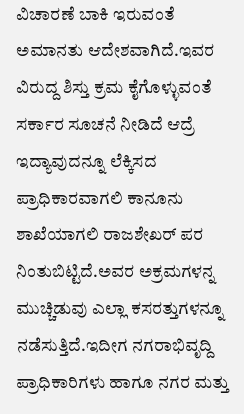ವಿಚಾರಣೆ ಬಾಕಿ ಇರುವಂತೆ ಅಮಾನತು ಆದೇಶವಾಗಿದೆ.ಇವರ ವಿರುದ್ದ ಶಿಸ್ತು ಕ್ರಮ ಕೈಗೊಳ್ಳುವಂತೆ ಸರ್ಕಾರ ಸೂಚನೆ ನೀಡಿದೆ ಆದ್ರೆ ಇದ್ಯಾವುದನ್ನೂ ಲೆಕ್ಕಿಸದ ಪ್ರಾಧಿಕಾರವಾಗಲಿ ಕಾನೂನು ಶಾಖೆಯಾಗಲಿ ರಾಜಶೇಖರ್ ಪರ ನಿಂತುಬಿಟ್ಟಿದೆ.ಅವರ ಅಕ್ರಮಗಳನ್ನ ಮುಚ್ಚಿಡುವು ಎಲ್ಲಾ ಕಸರತ್ತುಗಳನ್ನೂ ನಡೆಸುತ್ತಿದೆ.ಇದೀಗ ನಗರಾಭಿವೃದ್ದಿ ಪ್ರಾಧಿಕಾರಿಗಳು ಹಾಗೂ ನಗರ ಮತ್ತು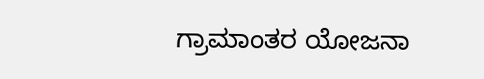ಗ್ರಾಮಾಂತರ ಯೋಜನಾ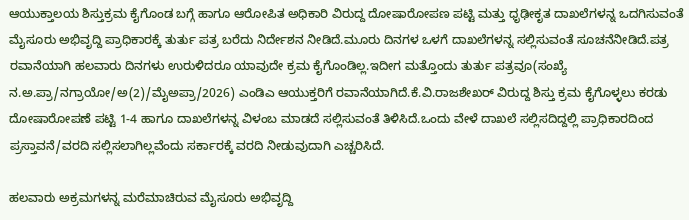ಆಯುಕ್ತಾಲಯ ಶಿಸ್ತುಕ್ರಮ ಕೈಗೊಂಡ ಬಗ್ಗೆ ಹಾಗೂ ಆರೋಪಿತ ಅಧಿಕಾರಿ ವಿರುದ್ದ ದೋಷಾರೋಪಣ ಪಟ್ಟಿ ಮತ್ತು ಧೃಢೀಕೃತ ದಾಖಲೆಗಳನ್ನ ಒದಗಿಸುವಂತೆ ಮೈಸೂರು ಅಭಿವೃದ್ದಿ ಪ್ರಾಧಿಕಾರಕ್ಕೆ ತುರ್ತು ಪತ್ರ ಬರೆದು ನಿರ್ದೇಶನ ನೀಡಿದೆ.ಮೂರು ದಿನಗಳ ಒಳಗೆ ದಾಖಲೆಗಳನ್ನ ಸಲ್ಲಿಸುವಂತೆ ಸೂಚನೆನೀಡಿದೆ.ಪತ್ರ ರವಾನೆಯಾಗಿ ಹಲವಾರು ದಿನಗಳು ಉರುಳಿದರೂ ಯಾವುದೇ ಕ್ರಮ ಕೈಗೊಂಡಿಲ್ಲ.ಇದೀಗ ಮತ್ತೊಂದು ತುರ್ತು ಪತ್ರವೂ(ಸಂಖ್ಯೆ ನ.ಅ.ಪ್ರಾ/ನಗ್ರಾಯೋ/ಅ(2)/ಮೈಅಪ್ರಾ/2026) ಎಂಡಿಎ ಆಯುಕ್ತರಿಗೆ ರವಾನೆಯಾಗಿದೆ.ಕೆ.ವಿ.ರಾಜಶೇಖರ್ ವಿರುದ್ದ ಶಿಸ್ತು ಕ್ರಮ ಕೈಗೊಳ್ಳಲು ಕರಡು ದೋಷಾರೋಪಣೆ ಪಟ್ಟಿ 1-4 ಹಾಗೂ ದಾಖಲೆಗಳನ್ನ ವಿಳಂಬ ಮಾಡದೆ ಸಲ್ಲಿಸುವಂತೆ ತಿಳಿಸಿದೆ.ಒಂದು ವೇಳೆ ದಾಖಲೆ ಸಲ್ಲಿಸದಿದ್ದಲ್ಲಿ ಪ್ರಾಧಿಕಾರದಿಂದ ಪ್ರಸ್ತಾವನೆ/ವರದಿ ಸಲ್ಲಿಸಲಾಗಿಲ್ಲವೆಂದು ಸರ್ಕಾರಕ್ಕೆ ವರದಿ ನೀಡುವುದಾಗಿ ಎಚ್ಚರಿಸಿದೆ.

ಹಲವಾರು ಅಕ್ರಮಗಳನ್ನ ಮರೆಮಾಚಿರುವ ಮೈಸೂರು ಅಭಿವೃದ್ದಿ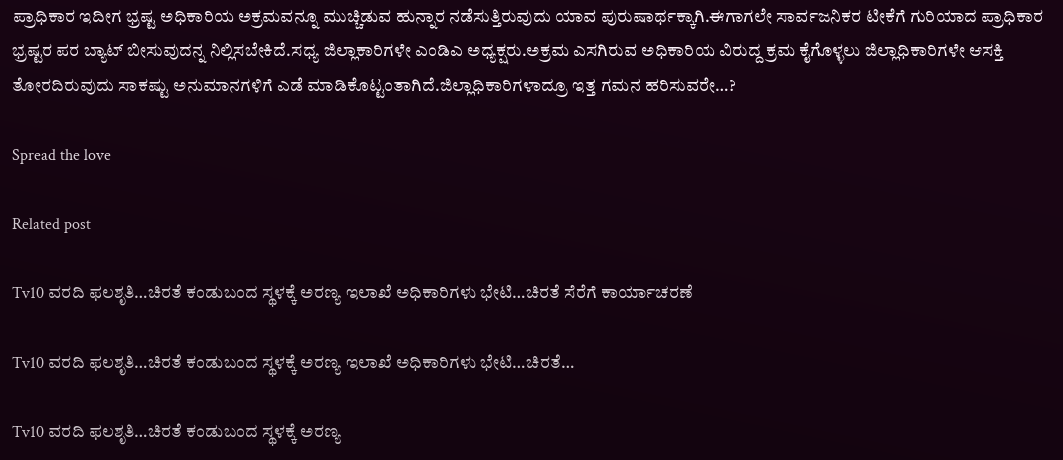ಪ್ರಾಧಿಕಾರ ಇದೀಗ ಭ್ರಷ್ಟ ಅಧಿಕಾರಿಯ ಅಕ್ರಮವನ್ನೂ ಮುಚ್ಚಿಡುವ ಹುನ್ನಾರ ನಡೆಸುತ್ತಿರುವುದು ಯಾವ ಪುರುಷಾರ್ಥಕ್ಕಾಗಿ.ಈಗಾಗಲೇ ಸಾರ್ವಜನಿಕರ ಟೀಕೆಗೆ ಗುರಿಯಾದ ಪ್ರಾಧಿಕಾರ ಭ್ರಷ್ಟರ ಪರ ಬ್ಯಾಟ್ ಬೀಸುವುದನ್ನ ನಿಲ್ಲಿಸಬೇಕಿದೆ.ಸಧ್ಯ ಜಿಲ್ಲಾಕಾರಿಗಳೇ ಎಂಡಿಎ ಅಧ್ಯಕ್ಷರು.ಅಕ್ರಮ ಎಸಗಿರುವ ಅಧಿಕಾರಿಯ ವಿರುದ್ದ ಕ್ರಮ ಕೈಗೊಳ್ಳಲು ಜಿಲ್ಲಾಧಿಕಾರಿಗಳೇ ಆಸಕ್ತಿ ತೋರದಿರುವುದು ಸಾಕಷ್ಟು ಅನುಮಾನಗಳಿಗೆ ಎಡೆ ಮಾಡಿಕೊಟ್ಟಂತಾಗಿದೆ.ಜಿಲ್ಲಾಧಿಕಾರಿಗಳಾದ್ರೂ ಇತ್ತ ಗಮನ ಹರಿಸುವರೇ…?

Spread the love

Related post

Tv10 ವರದಿ ಫಲಶೃತಿ…ಚಿರತೆ ಕಂಡುಬಂದ ಸ್ಥಳಕ್ಕೆ ಅರಣ್ಯ ಇಲಾಖೆ ಅಧಿಕಾರಿಗಳು ಭೇಟಿ…ಚಿರತೆ ಸೆರೆಗೆ ಕಾರ್ಯಾಚರಣೆ

Tv10 ವರದಿ ಫಲಶೃತಿ…ಚಿರತೆ ಕಂಡುಬಂದ ಸ್ಥಳಕ್ಕೆ ಅರಣ್ಯ ಇಲಾಖೆ ಅಧಿಕಾರಿಗಳು ಭೇಟಿ…ಚಿರತೆ…

Tv10 ವರದಿ ಫಲಶೃತಿ…ಚಿರತೆ ಕಂಡುಬಂದ ಸ್ಥಳಕ್ಕೆ ಅರಣ್ಯ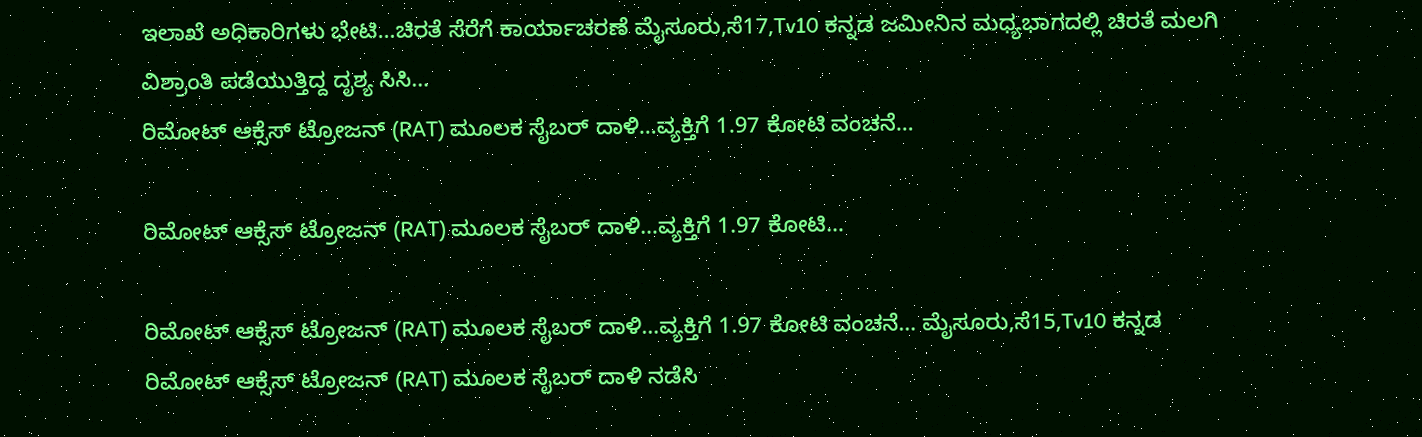ಇಲಾಖೆ ಅಧಿಕಾರಿಗಳು ಭೇಟಿ…ಚಿರತೆ ಸೆರೆಗೆ ಕಾರ್ಯಾಚರಣೆ ಮೈಸೂರು,ಸೆ17,Tv10 ಕನ್ನಡ ಜಮೀನಿನ ಮಧ್ಯಭಾಗದಲ್ಲಿ ಚಿರತೆ ಮಲಗಿ ವಿಶ್ರಾಂತಿ ಪಡೆಯುತ್ತಿದ್ದ ದೃಶ್ಯ ಸಿಸಿ…
ರಿಮೋಟ್ ಆಕ್ಸೆಸ್ ಟ್ರೋಜನ್ (RAT) ಮೂಲಕ ಸೈಬರ್ ದಾಳಿ…ವ್ಯಕ್ತಿಗೆ 1.97 ಕೋಟಿ ವಂಚನೆ…

ರಿಮೋಟ್ ಆಕ್ಸೆಸ್ ಟ್ರೋಜನ್ (RAT) ಮೂಲಕ ಸೈಬರ್ ದಾಳಿ…ವ್ಯಕ್ತಿಗೆ 1.97 ಕೋಟಿ…

ರಿಮೋಟ್ ಆಕ್ಸೆಸ್ ಟ್ರೋಜನ್ (RAT) ಮೂಲಕ ಸೈಬರ್ ದಾಳಿ…ವ್ಯಕ್ತಿಗೆ 1.97 ಕೋಟಿ ವಂಚನೆ… ಮೈಸೂರು,ಸೆ15,Tv10 ಕನ್ನಡ ರಿಮೋಟ್ ಆಕ್ಸೆಸ್ ಟ್ರೋಜನ್ (RAT) ಮೂಲಕ ಸೈಬರ್ ದಾಳಿ ನಡೆಸಿ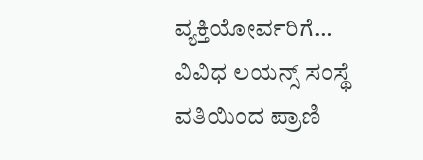ವ್ಯಕ್ತಿಯೋರ್ವರಿಗೆ…
ವಿವಿಧ ಲಯನ್ಸ್ ಸಂಸ್ಥೆ ವತಿಯಿಂದ ಪ್ರಾಣಿ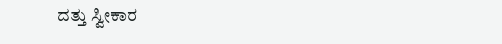ದತ್ತು ಸ್ವೀಕಾರ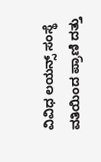ವಿವಿಧ ಲಯನ್ಸ್ ಸಂಸ್ಥೆ ವತಿಯಿಂದ ಪ್ರಾಣಿ ದತ್ತು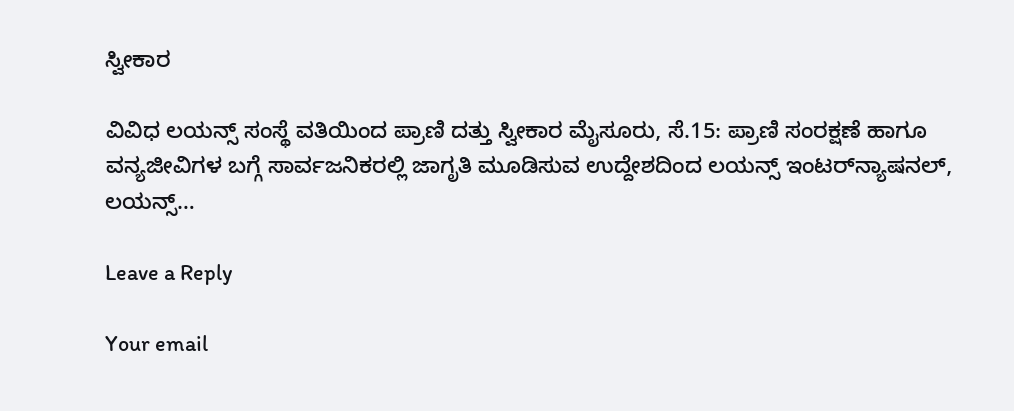ಸ್ವೀಕಾರ

ವಿವಿಧ ಲಯನ್ಸ್ ಸಂಸ್ಥೆ ವತಿಯಿಂದ ಪ್ರಾಣಿ ದತ್ತು ಸ್ವೀಕಾರ ಮೈಸೂರು, ಸೆ.15: ಪ್ರಾಣಿ ಸಂರಕ್ಷಣೆ ಹಾಗೂ ವನ್ಯಜೀವಿಗಳ ಬಗ್ಗೆ ಸಾರ್ವಜನಿಕರಲ್ಲಿ ಜಾಗೃತಿ ಮೂಡಿಸುವ ಉದ್ದೇಶದಿಂದ ಲಯನ್ಸ್ ಇಂಟರ್‌ನ್ಯಾಷನಲ್, ಲಯನ್ಸ್…

Leave a Reply

Your email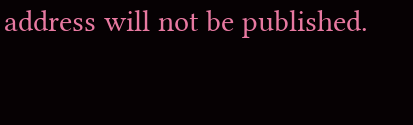address will not be published.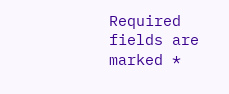Required fields are marked *